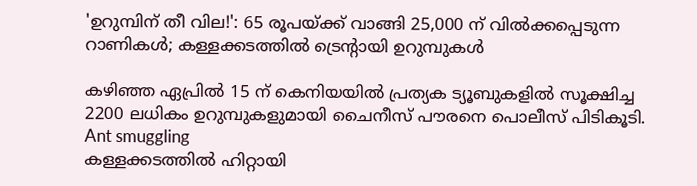'ഉറുമ്പിന് തീ വില!': 65 രൂപയ്ക്ക് വാങ്ങി 25,000 ന് വില്‍ക്കപ്പെടുന്ന റാണികള്‍; കള്ളക്കടത്തില്‍ ട്രെന്റായി ഉറുമ്പുകള്‍

കഴിഞ്ഞ ഏപ്രില്‍ 15 ന് കെനിയയില്‍ പ്രത്യക ട്യൂബുകളില്‍ സൂക്ഷിച്ച 2200 ലധികം ഉറുമ്പുകളുമായി ചൈനീസ് പൗരനെ പൊലീസ് പിടികൂടി.
Ant smuggling
കള്ളക്കടത്തില്‍ ഹിറ്റായി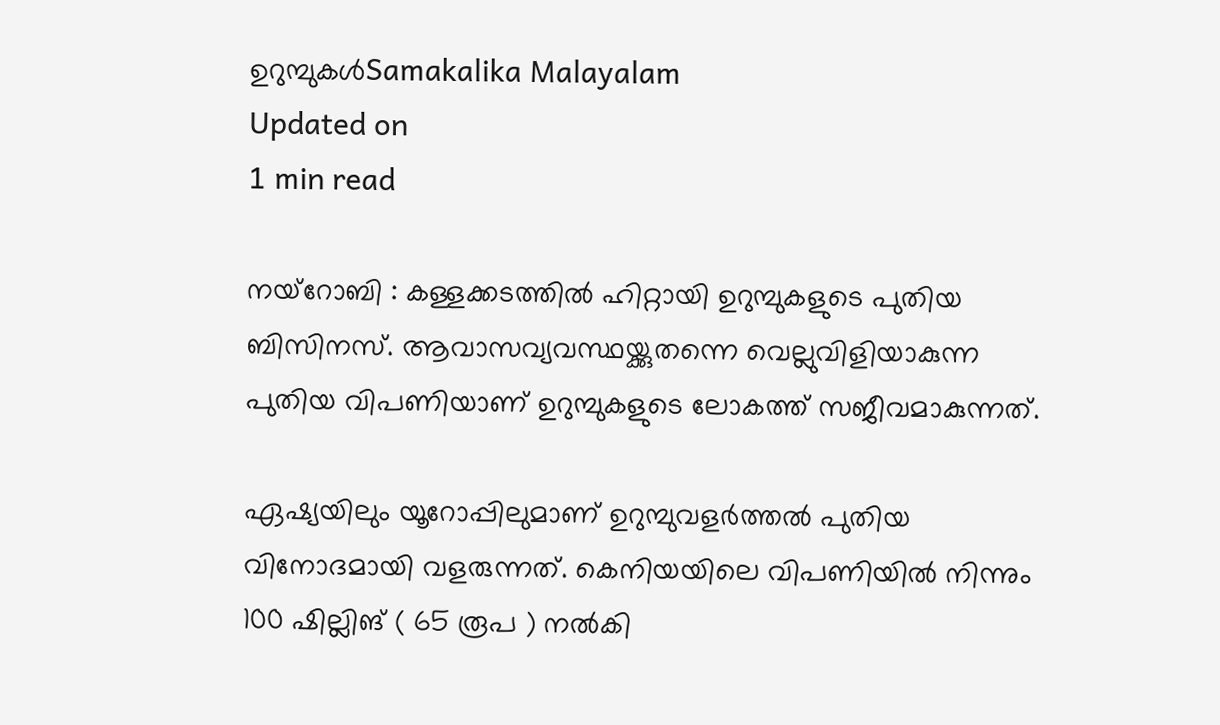ഉറുമ്പുകള്‍Samakalika Malayalam
Updated on
1 min read

നയ്‌റോബി : കള്ളക്കടത്തില്‍ ഹിറ്റായി ഉറുമ്പുകളുടെ പുതിയ ബിസിനസ്. ആവാസവ്യവസ്ഥയ്ക്കുതന്നെ വെല്ലുവിളിയാകുന്ന പുതിയ വിപണിയാണ് ഉറുമ്പുകളുടെ ലോകത്ത് സജീവമാകുന്നത്.

ഏഷ്യയിലും യൂറോപ്പിലുമാണ് ഉറുമ്പുവളര്‍ത്തല്‍ പുതിയ വിനോദമായി വളരുന്നത്. കെനിയയിലെ വിപണിയില്‍ നിന്നും 100 ഷില്ലിങ് ( 65 രൂപ ) നല്‍കി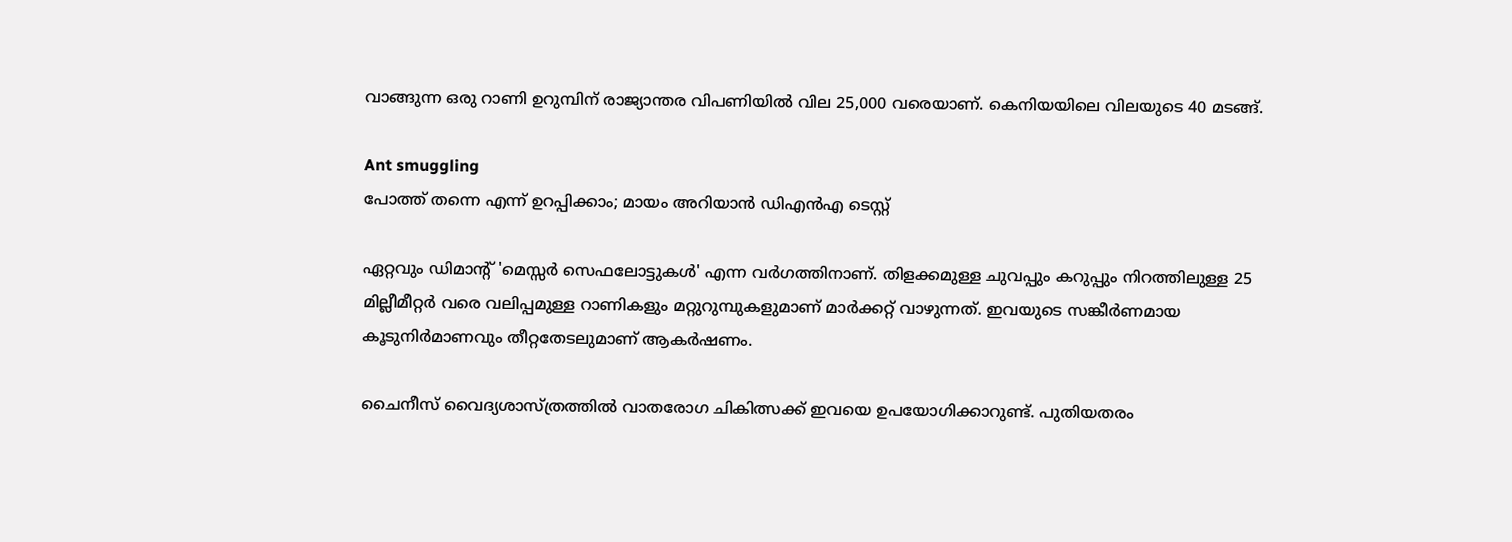വാങ്ങുന്ന ഒരു റാണി ഉറുമ്പിന് രാജ്യാന്തര വിപണിയില്‍ വില 25,000 വരെയാണ്. കെനിയയിലെ വിലയുടെ 40 മടങ്ങ്.

Ant smuggling
പോത്ത് തന്നെ എന്ന് ഉറപ്പിക്കാം; മായം അറിയാന്‍ ഡിഎന്‍എ ടെസ്റ്റ്

ഏറ്റവും ഡിമാന്റ് 'മെസ്സര്‍ സെഫലോട്ടുകള്‍' എന്ന വര്‍ഗത്തിനാണ്. തിളക്കമുള്ള ചുവപ്പും കറുപ്പും നിറത്തിലുള്ള 25 മില്ലീമീറ്റര്‍ വരെ വലിപ്പമുള്ള റാണികളും മറ്റുറുമ്പുകളുമാണ് മാര്‍ക്കറ്റ് വാഴുന്നത്. ഇവയുടെ സങ്കീര്‍ണമായ കൂടുനിര്‍മാണവും തീറ്റതേടലുമാണ് ആകര്‍ഷണം.

ചൈനീസ് വൈദ്യശാസ്ത്രത്തില്‍ വാതരോഗ ചികിത്സക്ക് ഇവയെ ഉപയോഗിക്കാറുണ്ട്. പുതിയതരം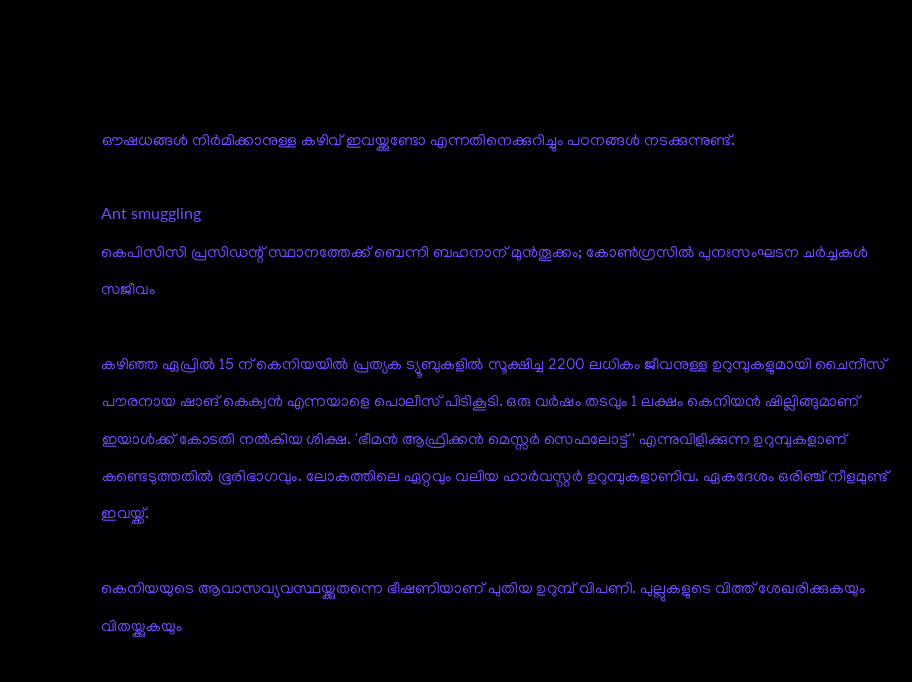ഔഷധങ്ങള്‍ നിര്‍മിക്കാനുള്ള കഴിവ് ഇവയ്ക്കുണ്ടോ എന്നതിനെക്കുറിച്ചും പഠനങ്ങള്‍ നടക്കുന്നുണ്ട്.

Ant smuggling
കെപിസിസി പ്രസിഡന്റ് സ്ഥാനത്തേക്ക് ബെന്നി ബഹനാന് മുൻതൂക്കം; കോൺഗ്രസിൽ പുനഃസംഘടന ചർച്ചകൾ സജീവം

കഴിഞ്ഞ ഏപ്രില്‍ 15 ന് കെനിയയില്‍ പ്രത്യക ട്യൂബുകളില്‍ സൂക്ഷിച്ച 2200 ലധികം ജീവനുള്ള ഉറുമ്പുകളുമായി ചൈനീസ് പൗരനായ ഷാങ് കെക്വന്‍ എന്നയാളെ പൊലീസ് പിടികൂടി. ഒരു വര്‍ഷം തടവും 1 ലക്ഷം കെനിയന്‍ ഷില്ലിങ്ങുമാണ് ഇയാള്‍ക്ക് കോടതി നല്‍കിയ ശിക്ഷ. 'ഭീമന്‍ ആഫ്രിക്കന്‍ മെസ്സര്‍ സെഫലോട്ട്' എന്നുവിളിക്കുന്ന ഉറുമ്പുകളാണ് കണ്ടെടുത്തതില്‍ ഭൂരിഭാഗവും. ലോകത്തിലെ ഏറ്റവും വലിയ ഹാര്‍വസ്റ്റര്‍ ഉറുമ്പുകളാണിവ. ഏകദേശം ഒരിഞ്ച് നീളമുണ്ട് ഇവയ്ക്ക്.

കെനിയയുടെ ആവാസവ്യവസ്ഥയ്ക്കുതന്നെ ഭീഷണിയാണ് പുതിയ ഉറുമ്പ് വിപണി. പുല്ലുകളുടെ വിത്ത് ശേഖരിക്കുകയും വിതയ്ക്കുകയും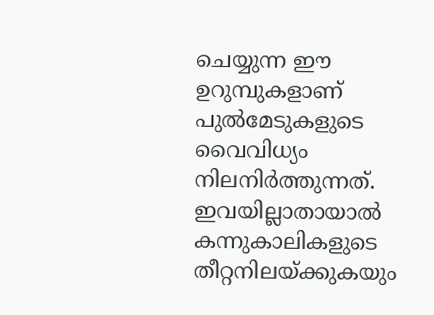ചെയ്യുന്ന ഈ ഉറുമ്പുകളാണ് പുല്‍മേടുകളുടെ വൈവിധ്യം നിലനിര്‍ത്തുന്നത്. ഇവയില്ലാതായാല്‍ കന്നുകാലികളുടെ തീറ്റനിലയ്ക്കുകയും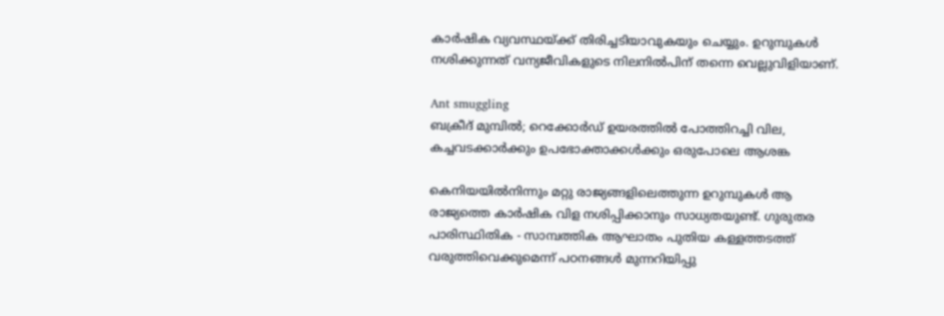കാര്‍ഷിക വ്യവസ്ഥയ്ക്ക് തിരിച്ചടിയാവുകയും ചെയ്യും. ഉറുമ്പുകള്‍ നശിക്കുന്നത് വന്യജീവികളുടെ നിലനില്‍പിന് തന്നെ വെല്ലുവിളിയാണ്.

Ant smuggling
ബക്രീദ് മുമ്പിൽ; റെക്കോർഡ് ഉയരത്തിൽ പോത്തിറച്ചി വില, കച്ചവടക്കാർക്കും ഉപഭോക്താക്കൾക്കും ഒരുപോലെ ആശങ്ക

കെനിയയില്‍നിന്നും മറ്റു രാജ്യങ്ങളിലെത്തുന്ന ഉറുമ്പുകള്‍ ആ രാജ്യത്തെ കാര്‍ഷിക വിള നശിപ്പിക്കാനും സാധ്യതയുണ്ട്. ഗുരുതര പാരിസ്ഥിതിക - സാമ്പത്തിക ആഘാതം പുതിയ കള്ളത്തടത്ത് വരുത്തിവെക്കുമെന്ന് പഠനങ്ങള്‍ മുന്നറിയിപ്പു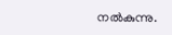നല്‍കുന്നു.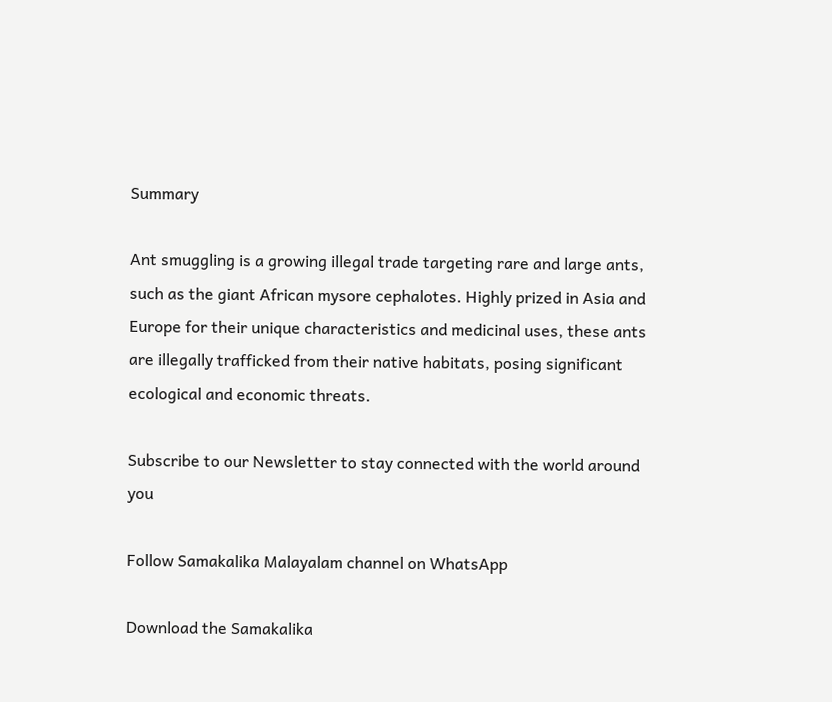Summary

Ant smuggling is a growing illegal trade targeting rare and large ants, such as the giant African mysore cephalotes. Highly prized in Asia and Europe for their unique characteristics and medicinal uses, these ants are illegally trafficked from their native habitats, posing significant ecological and economic threats.

Subscribe to our Newsletter to stay connected with the world around you

Follow Samakalika Malayalam channel on WhatsApp

Download the Samakalika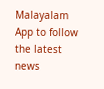Malayalam App to follow the latest news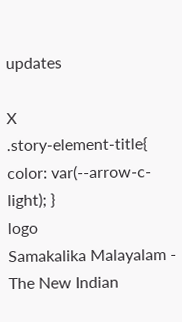updates

X
.story-element-title{ color: var(--arrow-c-light); }
logo
Samakalika Malayalam - The New Indian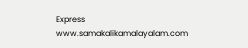Express
www.samakalikamalayalam.com